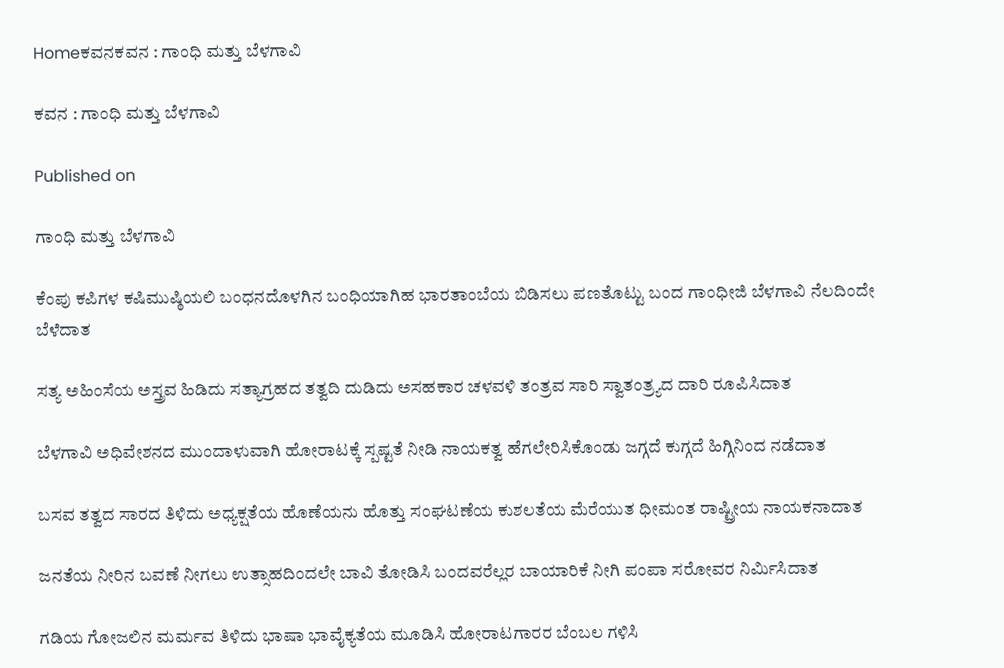Homeಕವನಕವನ : ಗಾಂಧಿ ಮತ್ತು ಬೆಳಗಾವಿ

ಕವನ : ಗಾಂಧಿ ಮತ್ತು ಬೆಳಗಾವಿ

Published on

ಗಾಂಧಿ ಮತ್ತು ಬೆಳಗಾವಿ

ಕೆಂಪು ಕಪಿಗಳ ಕಷಿಮುಷ್ಠಿಯಲಿ ಬಂಧನದೊಳಗಿನ ಬಂಧಿಯಾಗಿಹ ಭಾರತಾಂಬೆಯ ಬಿಡಿಸಲು ಪಣತೊಟ್ಟು ಬಂದ ಗಾಂಧೀಜಿ ಬೆಳಗಾವಿ ನೆಲದಿಂದೇ ಬೆಳೆದಾತ

ಸತ್ಯ ಅಹಿಂಸೆಯ ಅಸ್ತ್ರವ ಹಿಡಿದು ಸತ್ಯಾಗ್ರಹದ ತತ್ವದಿ ದುಡಿದು ಅಸಹಕಾರ ಚಳವಳಿ ತಂತ್ರವ ಸಾರಿ ಸ್ವಾತಂತ್ರ್ಯದ ದಾರಿ ರೂಪಿಸಿದಾತ

ಬೆಳಗಾವಿ ಅಧಿವೇಶನದ ಮುಂದಾಳುವಾಗಿ ಹೋರಾಟಕ್ಕೆ ಸ್ಪಷ್ಟತೆ ನೀಡಿ ನಾಯಕತ್ವ ಹೆಗಲೇರಿಸಿಕೊಂಡು ಜಗ್ಗದೆ ಕುಗ್ಗದೆ ಹಿಗ್ಗಿನಿಂದ ನಡೆದಾತ

ಬಸವ ತತ್ವದ ಸಾರದ ತಿಳಿದು ಅಧ್ಯಕ್ಷತೆಯ ಹೊಣೆಯನು ಹೊತ್ತು ಸಂಘಟಣೆಯ ಕುಶಲತೆಯ ಮೆರೆಯುತ ಧೀಮಂತ ರಾಷ್ಟ್ರೀಯ ನಾಯಕನಾದಾತ

ಜನತೆಯ ನೀರಿನ ಬವಣೆ ನೀಗಲು ಉತ್ಸಾಹದಿಂದಲೇ ಬಾವಿ ತೋಡಿಸಿ ಬಂದವರೆಲ್ಲರ ಬಾಯಾರಿಕೆ ನೀಗಿ ಪಂಪಾ ಸರೋವರ ನಿರ್ಮಿಸಿದಾತ

ಗಡಿಯ ಗೋಜಲಿನ ಮರ್ಮವ ತಿಳಿದು ಭಾಷಾ ಭಾವೈಕ್ಯತೆಯ ಮೂಡಿಸಿ ಹೋರಾಟಗಾರರ ಬೆಂಬಲ ಗಳಿಸಿ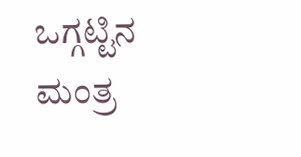ಒಗ್ಗಟ್ಟಿನ ಮಂತ್ರ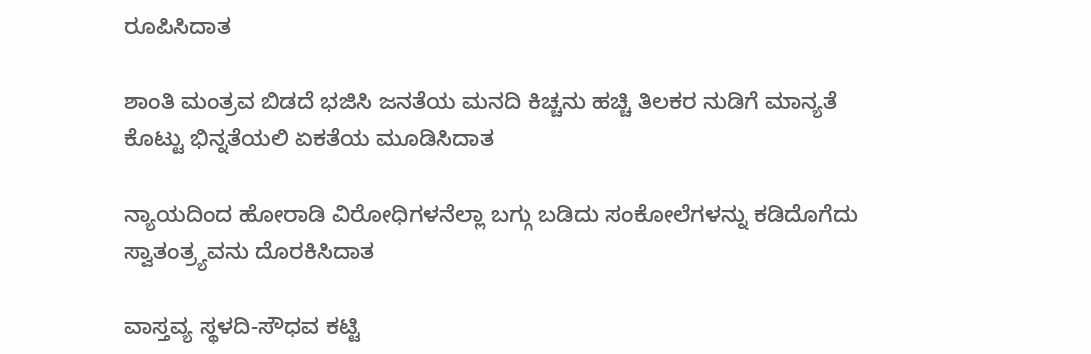ರೂಪಿಸಿದಾತ

ಶಾಂತಿ ಮಂತ್ರವ ಬಿಡದೆ ಭಜಿಸಿ ಜನತೆಯ ಮನದಿ ಕಿಚ್ಚನು ಹಚ್ಚಿ ತಿಲಕರ ನುಡಿಗೆ ಮಾನ್ಯತೆ ಕೊಟ್ಟು ಭಿನ್ನತೆಯಲಿ ಏಕತೆಯ ಮೂಡಿಸಿದಾತ

ನ್ಯಾಯದಿಂದ ಹೋರಾಡಿ ವಿರೋಧಿಗಳನೆಲ್ಲಾ ಬಗ್ಗು ಬಡಿದು ಸಂಕೋಲೆಗಳನ್ನು ಕಡಿದೊಗೆದು ಸ್ವಾತಂತ್ರ್ಯವನು ದೊರಕಿಸಿದಾತ

ವಾಸ್ತವ್ಯ ಸ್ಥಳದಿ-ಸೌಧವ ಕಟ್ಟಿ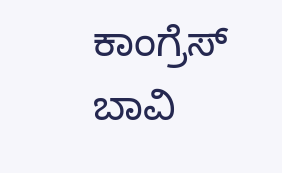ಕಾಂಗ್ರೆಸ್ ಬಾವಿ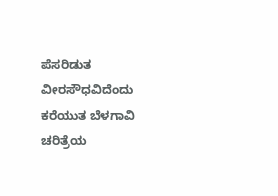ಪೆಸರಿಡುತ ವೀರಸೌಧವಿದೆಂದು ಕರೆಯುತ ಬೆಳಗಾವಿ ಚರಿತ್ರೆಯ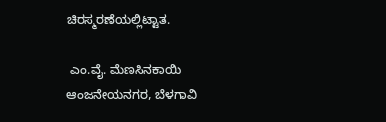ಚಿರಸ್ಮರಣೆಯಲ್ಲಿಟ್ಟಾತ.

 ಎಂ.ವೈ. ಮೆಣಸಿನಕಾಯಿ
ಆಂಜನೇಯನಗರ, ಬೆಳಗಾವಿ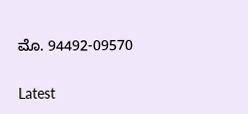ಮೊ. 94492-09570

Latest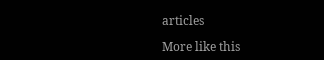articles

More like this